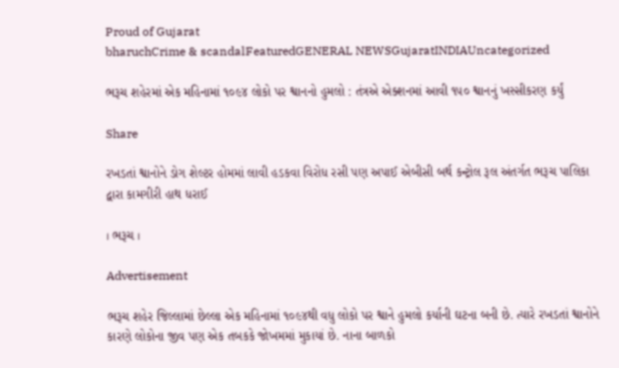Proud of Gujarat
bharuchCrime & scandalFeaturedGENERAL NEWSGujaratINDIAUncategorized

ભરૂચ શહેરમાં એક મહિનામાં ૧૦૯૪ લોકો પર શ્વાનનો હુમલો : તંત્રએ એક્શનમાં આવી ૧૫૦ શ્વાનનું ખસ્સીકરણ કર્યું

Share

રખડતાં શ્વાનોને ડોગ શેલ્ટર હોમમાં લાવી હડકવા વિરોધ રસી પણ અપાઈ એબીસી બર્થ કન્ટ્રોલ રૂલ અંતર્ગત ભરૂચ પાલિકા દ્વારા કામગીરી હાથ ધરાઈ

। ભરૂચ ।

Advertisement

ભરૂચ શહેર જિલ્લામાં છેલ્લા એક મહિનામાં ૧૦૯૪થી વધુ લોકો પર શ્વાને હુમલો કર્યાની ઘટના બની છે. ત્યારે રખડતાં શ્વાનોને કારણે લોકોના જીવ પણ એક તબકકે જોખમમાં મુકાયાં છે. નાના બાળકો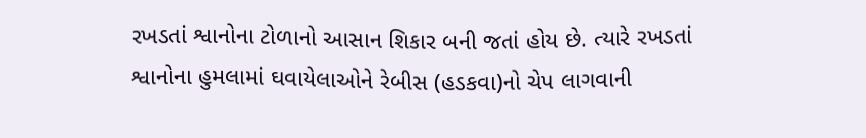રખડતાં શ્વાનોના ટોળાનો આસાન શિકાર બની જતાં હોય છે. ત્યારે રખડતાં શ્વાનોના હુમલામાં ઘવાયેલાઓને રેબીસ (હડકવા)નો ચેપ લાગવાની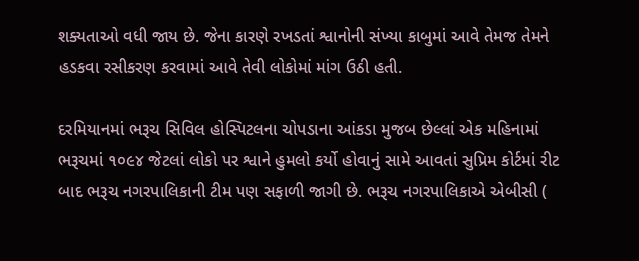શક્યતાઓ વધી જાય છે. જેના કારણે રખડતાં શ્વાનોની સંખ્યા કાબુમાં આવે તેમજ તેમને હડકવા રસીકરણ કરવામાં આવે તેવી લોકોમાં માંગ ઉઠી હતી.

દરમિયાનમાં ભરૂચ સિવિલ હોસ્પિટલના ચોપડાના આંકડા મુજબ છેલ્લાં એક મહિનામાં ભરૂચમાં ૧૦૯૪ જેટલાં લોકો પર શ્વાને હુમલો કર્યો હોવાનું સામે આવતાં સુપ્રિમ કોર્ટમાં રીટ બાદ ભરૂચ નગરપાલિકાની ટીમ પણ સફાળી જાગી છે. ભરૂચ નગરપાલિકાએ એબીસી (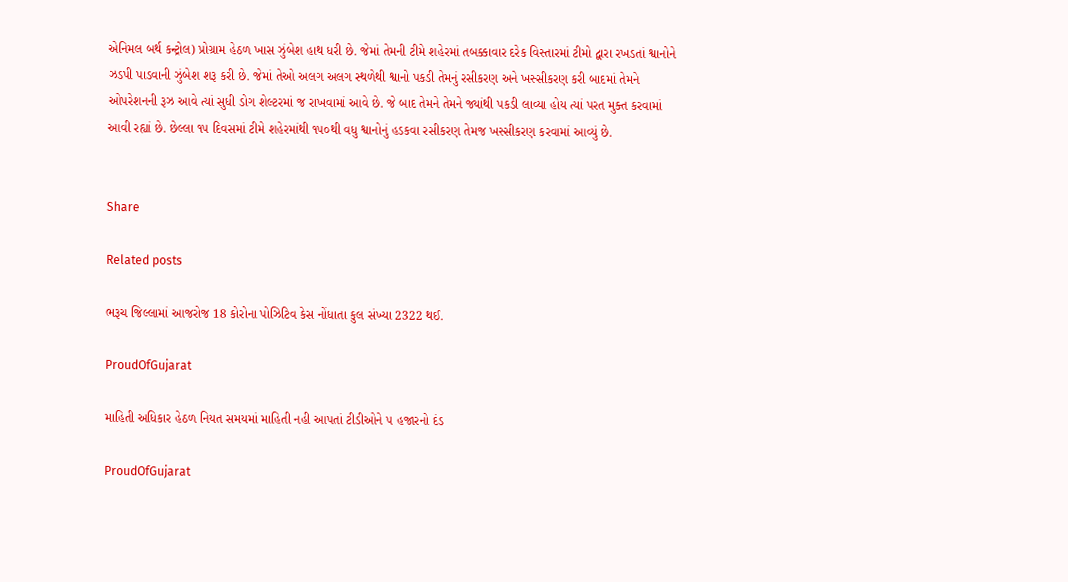એનિમલ બર્થ કન્ટ્રોલ) પ્રોગ્રામ હેઠળ ખાસ ઝુંબેશ હાથ ધરી છે. જેમાં તેમની ટીમે શહેરમાં તબક્કાવાર દરેક વિસ્તારમાં ટીમો દ્વારા રખડતાં શ્વાનોને ઝડપી પાડવાની ઝુંબેશ શરૂ કરી છે. જેમાં તેઓ અલગ અલગ સ્થળેથી શ્વાનો પકડી તેમનું રસીકરણ અને ખસ્સીકરણ કરી બાદમાં તેમને ઓપરેશનની રૂઝ આવે ત્યાં સુધી ડોગ શેલ્ટરમાં જ રાખવામાં આવે છે. જે બાદ તેમને તેમને જ્યાંથી પકડી લાવ્યા હોય ત્યાં પરત મુક્ત કરવામાં આવી રહ્યાં છે. છેલ્લા ૧૫ દિવસમાં ટીમે શહેરમાંથી ૧૫૦થી વધુ શ્વાનોનું હડકવા રસીકરણ તેમજ ખસ્સીકરણ કરવામાં આવ્યું છે.


Share

Related posts

ભરૂચ જિલ્લામાં આજરોજ 18 કોરોના પોઝિટિવ કેસ નોંધાતા કુલ સંખ્યા 2322 થઈ.

ProudOfGujarat

માહિતી અધિકાર હેઠળ નિયત સમયમાં માહિતી નહી આપતાં ટીડીઓને ૫ હજારનો દંડ

ProudOfGujarat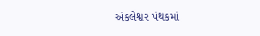અંકલેશ્વર પંથકમાં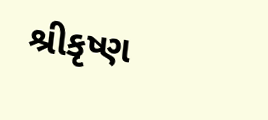શ્રીકૃષ્ણ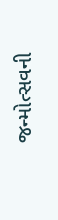જન્મોત્સવની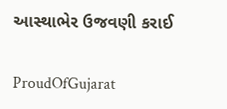આસ્થાભેર ઉજવણી કરાઈ

ProudOfGujarat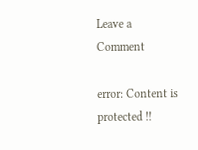Leave a Comment

error: Content is protected !!